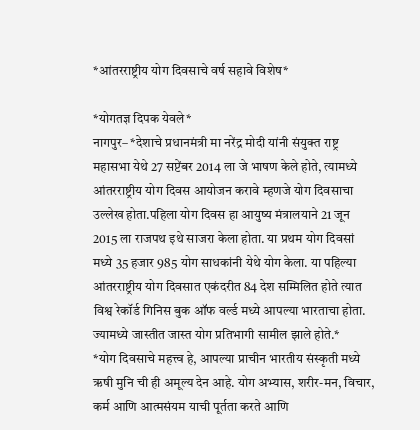*आंतरराष्ट्रीय योग दिवसाचे वर्ष सहावे विशेष*

*योगतज्ञ दिपक येवले*
नागपुर– *देशाचे प्रधानमंत्री मा नरेंद्र मोदी यांनी संयुक्त राष्ट्र महासभा येथे 27 सप्टेंबर 2014 ला जे भाषण केले होते, त्यामध्ये आंतरराष्ट्रीय योग दिवस आयोजन करावे म्हणजे योग दिवसाचा उल्लेख होता.पहिला योग दिवस हा आयुष्य मंत्रालयाने 21 जून 2015 ला राजपथ इथे साजरा केला होता. या प्रथम योग दिवसां मध्ये 35 हजार 985 योग साधकांनी येथे योग केला. या पहिल्या आंतरराष्ट्रीय योग दिवसात एकंदरीत 84 देश सम्मिलित होते त्यात विश्व रेकॉर्ड गिनिस बुक ऑफ वर्ल्ड मध्ये आपल्या भारताचा होता. ज्यामध्ये जास्तीत जास्त योग प्रतिभागी सामील झाले होते.*
*योग दिवसाचे महत्त्व हे, आपल्या प्राचीन भारतीय संस्कृती मध्ये ऋषी मुनि ची ही अमूल्य देन आहे. योग अभ्यास, शरीर-मन, विचार, कर्म आणि आत्मसंयम याची पूर्तता करते आणि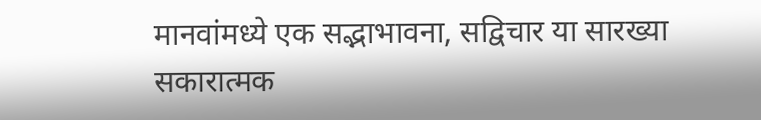मानवांमध्ये एक सद्भाभावना, सद्विचार या सारख्या सकारात्मक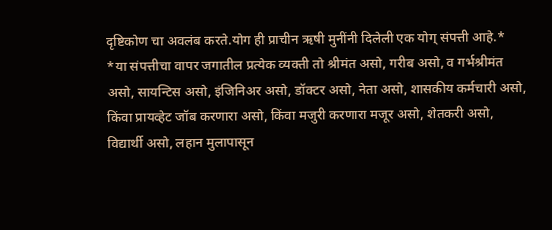दृष्टिकोण चा अवलंब करते.योग ही प्राचीन ऋषी मुनींनी दिलेली एक योग् संपत्ती आहे.*
*या संपत्तीचा वापर जगातील प्रत्येक व्यक्ती तो श्रीमंत असो, गरीब असो, व गर्भश्रीमंत असो, सायन्टिस असो, इंजिनिअर असो, डॉक्टर असो, नेता असो, शासकीय कर्मचारी असो, किंवा प्रायव्हेट जॉब करणारा असो, किंवा मजुरी करणारा मजूर असो, शेतकरी असो, विद्यार्थी असो, लहान मुलापासून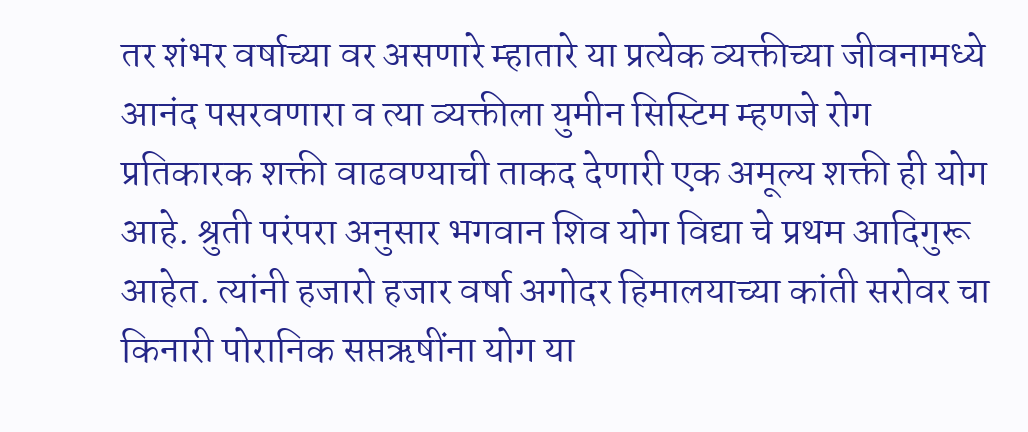तर शंभर वर्षाच्या वर असणारे म्हातारे या प्रत्येक व्यक्तीच्या जीवनामध्ये आनंद पसरवणारा व त्या व्यक्तीला युमीन सिस्टिम म्हणजे रोग प्रतिकारक शक्ती वाढवण्याची ताकद देणारी एक अमूल्य शक्ती ही योग आहे. श्रुती परंपरा अनुसार भगवान शिव योग विद्या चे प्रथम आदिगुरू आहेत. त्यांनी हजारो हजार वर्षा अगोदर हिमालयाच्या कांती सरोवर चा किनारी पोरानिक सप्तऋषींना योग या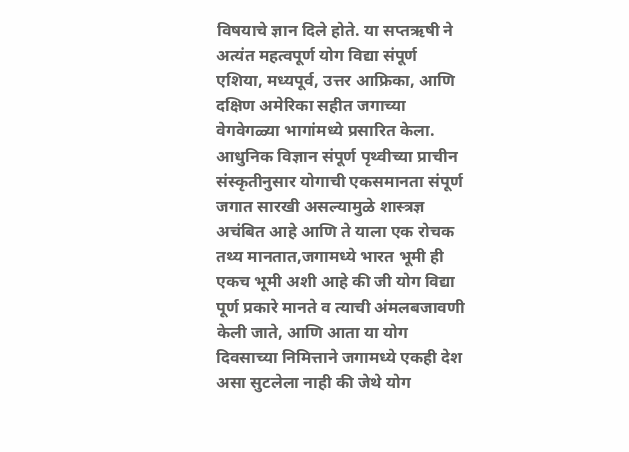विषयाचे ज्ञान दिले होते. या सप्तऋषी ने अत्यंत महत्वपूर्ण योग विद्या संपूर्ण एशिया, मध्यपूर्व, उत्तर आफ्रिका, आणि दक्षिण अमेरिका सहीत जगाच्या वेगवेगळ्या भागांमध्ये प्रसारित केला. आधुनिक विज्ञान संपूर्ण पृथ्वीच्या प्राचीन संस्कृतीनुसार योगाची एकसमानता संपूर्ण जगात सारखी असल्यामुळे शास्त्रज्ञ अचंबित आहे आणि ते याला एक रोचक तथ्य मानतात,जगामध्ये भारत भूमी ही एकच भूमी अशी आहे की जी योग विद्या पूर्ण प्रकारे मानते व त्याची अंमलबजावणी केली जाते, आणि आता या योग दिवसाच्या निमित्ताने जगामध्ये एकही देश असा सुटलेला नाही की जेथे योग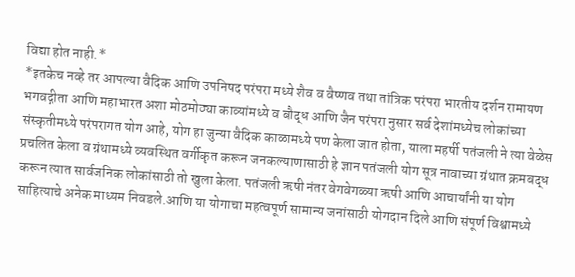विद्या होत नाही.*
*इतकेच नव्हे तर आपल्या वैदिक आणि उपनिषद परंपरा मध्ये शैव व वैष्णव तथा तांत्रिक परंपरा भारतीय दर्शन रामायण भगवद्गीता आणि महाभारत अशा मोठमोठ्या काव्यांमध्ये व बौद्ध आणि जैन परंपरा नुसार सर्व देशांमध्येच लोकांच्या संस्कृतीमध्ये परंपरागत योग आहे, योग हा जुन्या वैदिक काळामध्ये पण केला जात होता, याला महर्षी पतंजली ने त्या वेळेस प्रचलित केला व ग्रंथामध्ये व्यवस्थित वर्गीकृत करून जनकल्याणासाठी हे ज्ञान पतंजली योग सूत्र नावाच्या ग्रंथात क्रमबद्ध करून त्यात सार्वजनिक लोकांसाठी तो खुला केला. पतंजली ऋषी नंतर वेगवेगळ्या ऋषी आणि आचार्यांनी या योग साहित्याचे अनेक माध्यम निवडले.आणि या योगाचा महत्वपूर्ण सामान्य जनांसाठी योगदान दिले आणि संपूर्ण विश्वामध्ये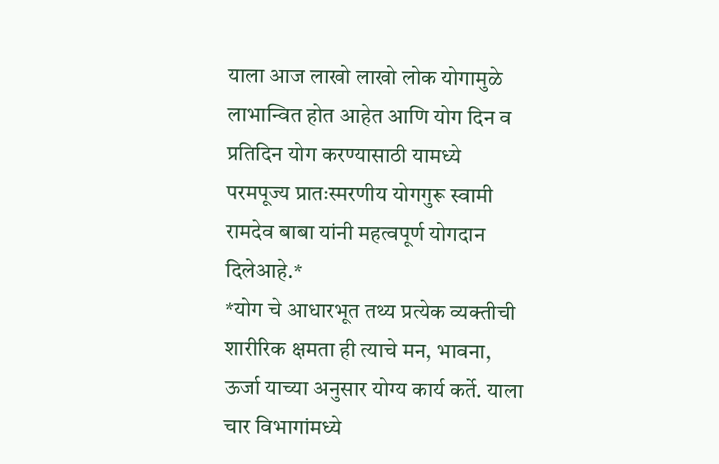याला आज लाखो लाखो लोक योगामुळे लाभान्वित होत आहेत आणि योग दिन व प्रतिदिन योग करण्यासाठी यामध्ये परमपूज्य प्रातःस्मरणीय योगगुरू स्वामी रामदेव बाबा यांनी महत्वपूर्ण योगदान दिलेआहे.*
*योग चे आधारभूत तथ्य प्रत्येक व्यक्तीची शारीरिक क्षमता ही त्याचे मन, भावना, ऊर्जा याच्या अनुसार योग्य कार्य कर्ते. याला चार विभागांमध्ये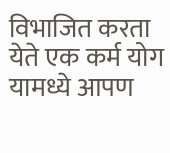विभाजित करता येते एक कर्म योग यामध्ये आपण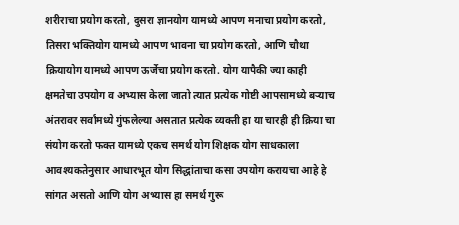शरीराचा प्रयोग करतो, दुसरा ज्ञानयोग यामध्ये आपण मनाचा प्रयोग करतो, तिसरा भक्तियोग यामध्ये आपण भावना चा प्रयोग करतो, आणि चौथा क्रियायोग यामध्ये आपण ऊर्जेचा प्रयोग करतो. योग यापैकी ज्या काही क्षमतेचा उपयोग व अभ्यास केला जातो त्यात प्रत्येक गोष्टी आपसामध्ये बऱ्याच अंतरावर सर्वांमध्ये गुंफलेल्या असतात प्रत्येक व्यक्ती हा या चारही ही क्रिया चा संयोग करतो फक्त यामध्ये एकच समर्थ योग शिक्षक योग साधकाला आवश्यकतेनुसार आधारभूत योग सिद्धांताचा कसा उपयोग करायचा आहे हे सांगत असतो आणि योग अभ्यास हा समर्थ गुरू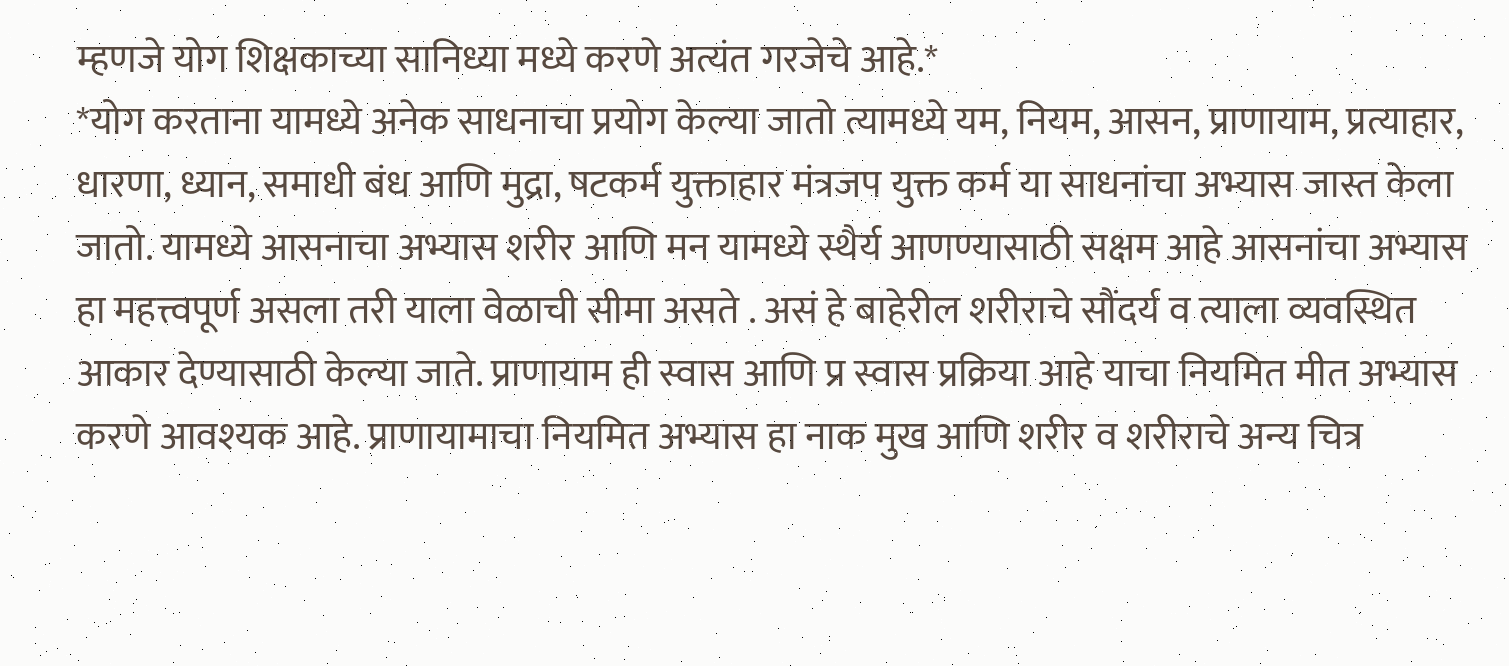म्हणजे योग शिक्षकाच्या सानिध्या मध्ये करणे अत्यंत गरजेचे आहे.*
*योग करताना यामध्ये अनेक साधनाचा प्रयोग केल्या जातो त्यामध्ये यम, नियम, आसन, प्राणायाम, प्रत्याहार, धारणा, ध्यान, समाधी बंध आणि मुद्रा, षटकर्म युक्ताहार मंत्रजप युक्त कर्म या साधनांचा अभ्यास जास्त केला जातो. यामध्ये आसनाचा अभ्यास शरीर आणि मन यामध्ये स्थैर्य आणण्यासाठी सक्षम आहे आसनांचा अभ्यास हा महत्त्वपूर्ण असला तरी याला वेळाची सीमा असते . असं हे बाहेरील शरीराचे सौंदर्य व त्याला व्यवस्थित आकार देण्यासाठी केल्या जाते. प्राणायाम ही स्वास आणि प्र स्वास प्रक्रिया आहे याचा नियमित मीत अभ्यास करणे आवश्यक आहे. प्राणायामाचा नियमित अभ्यास हा नाक मुख आणि शरीर व शरीराचे अन्य चित्र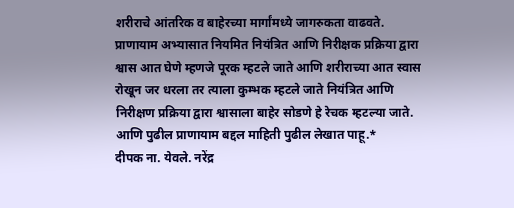शरीराचे आंतरिक व बाहेरच्या मार्गांमध्ये जागरुकता वाढवते. प्राणायाम अभ्यासात नियमित नियंत्रित आणि निरीक्षक प्रक्रिया द्वारा श्वास आत घेणे म्हणजे पूरक म्हटले जाते आणि शरीराच्या आत स्वास रोखून जर धरला तर त्याला कुम्भक म्हटले जाते नियंत्रित आणि निरीक्षण प्रक्रिया द्वारा श्वासाला बाहेर सोडणे हे रेचक म्हटल्या जाते. आणि पुढील प्राणायाम बद्दल माहिती पुढील लेखात पाहू.*
दीपक ना. येवले. नरेंद्र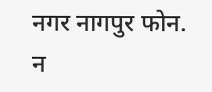नगर नागपुर फोन. न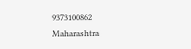9373100862
Maharashtra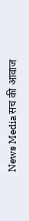News Media सच की आवाज